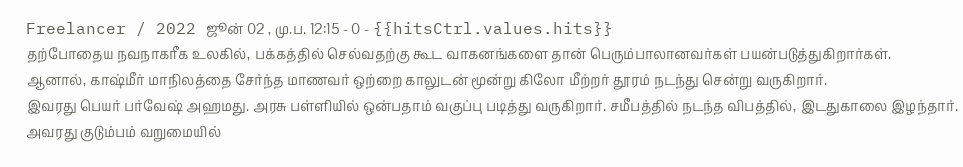Freelancer / 2022 ஜூன் 02 , மு.ப. 12:15 - 0 - {{hitsCtrl.values.hits}}
தற்போதைய நவநாகரீக உலகில், பக்கத்தில் செல்வதற்கு கூட வாகனங்களை தான் பெரும்பாலானவர்கள் பயன்படுத்துகிறார்கள்.
ஆனால், காஷ்மீர் மாநிலத்தை சேர்ந்த மாணவர் ஒற்றை காலுடன் மூன்று கிலோ மீற்றர் தூரம் நடந்து சென்று வருகிறார்.
இவரது பெயர் பர்வேஷ் அஹமது. அரசு பள்ளியில் ஒன்பதாம் வகுப்பு படித்து வருகிறார். சமீபத்தில் நடந்த விபத்தில், இடதுகாலை இழந்தார். அவரது குடும்பம் வறுமையில்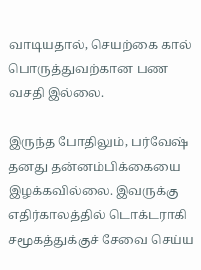வாடியதால், செயற்கை கால் பொருத்துவற்கான பண வசதி இல்லை.

இருந்த போதிலும், பர்வேஷ் தனது தன்னம்பிக்கையை இழக்கவில்லை. இவருக்கு எதிர்காலத்தில் டொக்டராகி சமூகத்துக்குச் சேவை செய்ய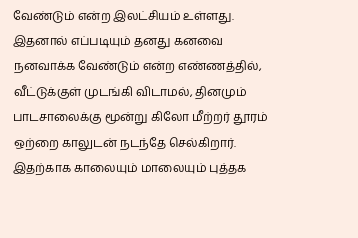வேண்டும் என்ற இலட்சியம் உள்ளது.
இதனால் எப்படியும் தனது கனவை நனவாக்க வேண்டும் என்ற எண்ணத்தில், வீட்டுக்குள் முடங்கி விடாமல், தினமும் பாடசாலைக்கு மூன்று கிலோ மீற்றர் தூரம் ஒற்றை காலுடன் நடந்தே செல்கிறார்.
இதற்காக காலையும் மாலையும் புத்தக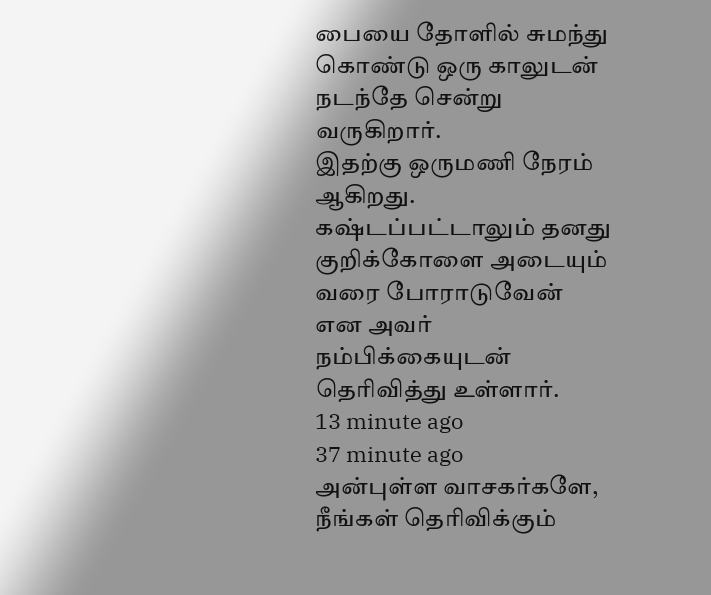பையை தோளில் சுமந்து கொண்டு ஒரு காலுடன் நடந்தே சென்று வருகிறார்.
இதற்கு ஒருமணி நேரம் ஆகிறது. கஷ்டப்பட்டாலும் தனது குறிக்கோளை அடையும் வரை போராடுவேன் என அவர் நம்பிக்கையுடன் தெரிவித்து உள்ளார்.
13 minute ago
37 minute ago
அன்புள்ள வாசகர்களே,
நீங்கள் தெரிவிக்கும்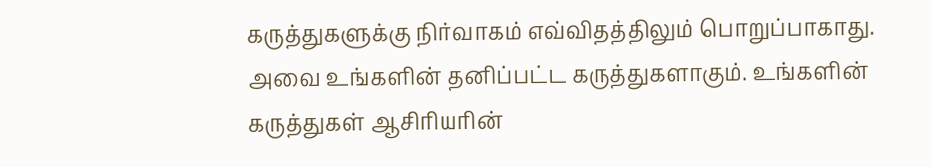கருத்துகளுக்கு நிர்வாகம் எவ்விதத்திலும் பொறுப்பாகாது. அவை உங்களின் தனிப்பட்ட கருத்துகளாகும். உங்களின் கருத்துகள் ஆசிரியரின்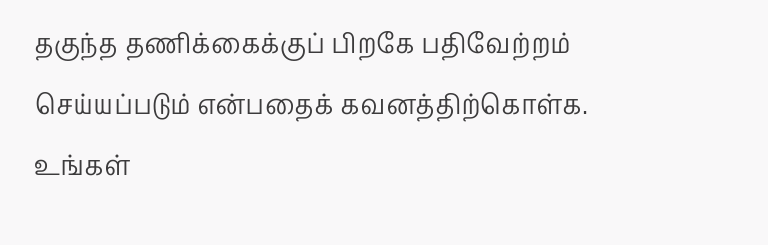தகுந்த தணிக்கைக்குப் பிறகே பதிவேற்றம் செய்யப்படும் என்பதைக் கவனத்திற்கொள்க. உங்கள்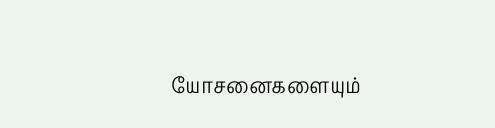யோசனைகளையும்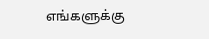எங்களுக்கு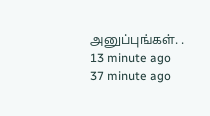அனுப்புங்கள். .
13 minute ago
37 minute ago